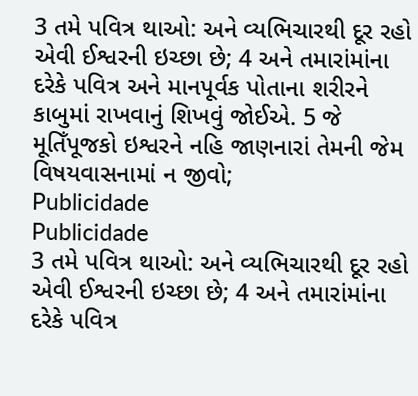3 તમે પવિત્ર થાઓ: અને વ્યભિચારથી દૂર રહો એવી ઈશ્વરની ઇચ્છા છે; 4 અને તમારાંમાંના દરેકે પવિત્ર અને માનપૂર્વક પોતાના શરીરને કાબુમાં રાખવાનું શિખવું જોઈએ. 5 જે મૂતિઁપૂજકો ઇશ્વરને નહિ જાણનારાં તેમની જેમ વિષયવાસનામાં ન જીવો;
Publicidade
Publicidade
3 તમે પવિત્ર થાઓ: અને વ્યભિચારથી દૂર રહો એવી ઈશ્વરની ઇચ્છા છે; 4 અને તમારાંમાંના દરેકે પવિત્ર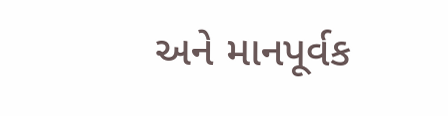અને માનપૂર્વક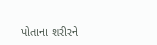પોતાના શરીરને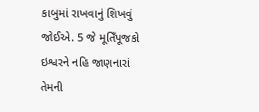કાબુમાં રાખવાનું શિખવું જોઈએ. 5 જે મૂતિઁપૂજકો ઇશ્વરને નહિ જાણનારાં તેમની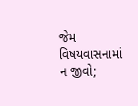જેમ વિષયવાસનામાં ન જીવો;